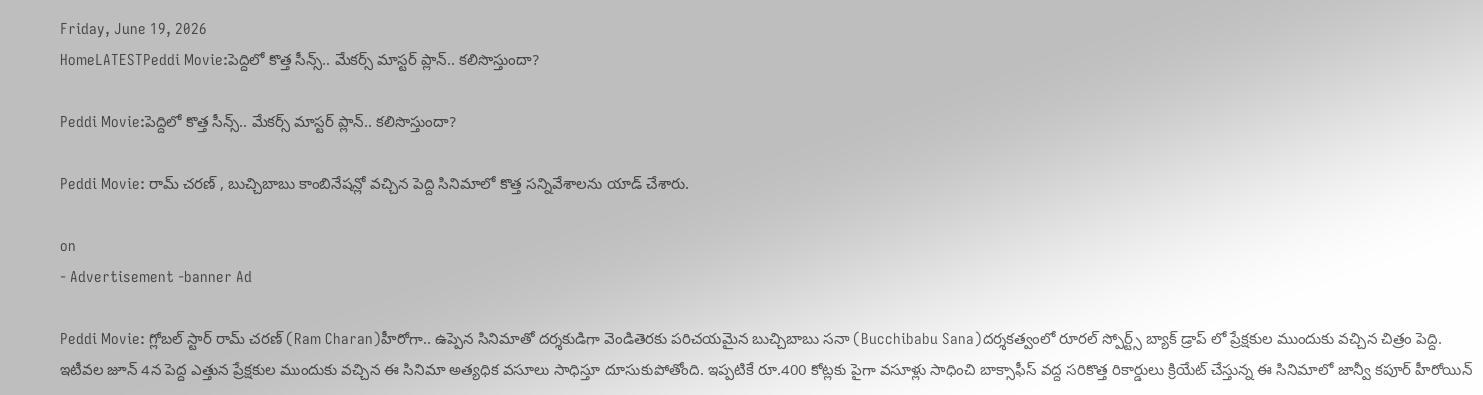Friday, June 19, 2026
HomeLATESTPeddi Movie:పెద్దిలో కొత్త సీన్స్.. మేకర్స్ మాస్టర్ ప్లాన్.. కలిసొస్తుందా?

Peddi Movie:పెద్దిలో కొత్త సీన్స్.. మేకర్స్ మాస్టర్ ప్లాన్.. కలిసొస్తుందా?

Peddi Movie: రామ్ చరణ్ , బుచ్చిబాబు కాంబినేషన్లో వచ్చిన పెద్ది సినిమాలో కొత్త సన్నివేశాలను యాడ్ చేశారు.

on
- Advertisement -banner Ad

Peddi Movie: గ్లోబల్ స్టార్ రామ్ చరణ్ (Ram Charan)హీరోగా.. ఉప్పెన సినిమాతో దర్శకుడిగా వెండితెరకు పరిచయమైన బుచ్చిబాబు సనా (Bucchibabu Sana)దర్శకత్వంలో రూరల్ స్పోర్ట్స్ బ్యాక్ డ్రాప్ లో ప్రేక్షకుల ముందుకు వచ్చిన చిత్రం పెద్ది. ఇటీవల జూన్ 4న పెద్ద ఎత్తున ప్రేక్షకుల ముందుకు వచ్చిన ఈ సినిమా అత్యధిక వసూలు సాధిస్తూ దూసుకుపోతోంది. ఇప్పటికే రూ.400 కోట్లకు పైగా వసూళ్లు సాధించి బాక్సాఫీస్ వద్ద సరికొత్త రికార్డులు క్రియేట్ చేస్తున్న ఈ సినిమాలో జాన్వీ కపూర్ హీరోయిన్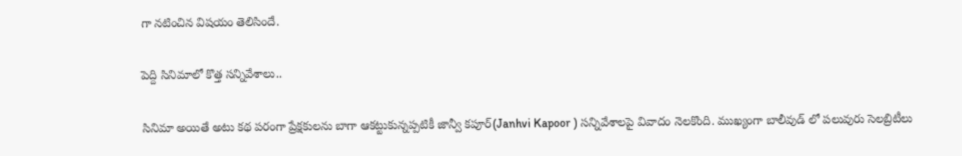గా నటించిన విషయం తెలిసిందే.

పెద్ది సినిమాలో కొత్త సన్నివేశాలు..

సినిమా అయితే అటు కథ పరంగా ప్రేక్షకులను బాగా ఆకట్టుకున్నప్పటికీ జాన్వీ కపూర్(Janhvi Kapoor ) సన్నివేశాలపై వివాదం నెలకొంది. ముఖ్యంగా బాలీవుడ్ లో పలువురు సెలబ్రిటీలు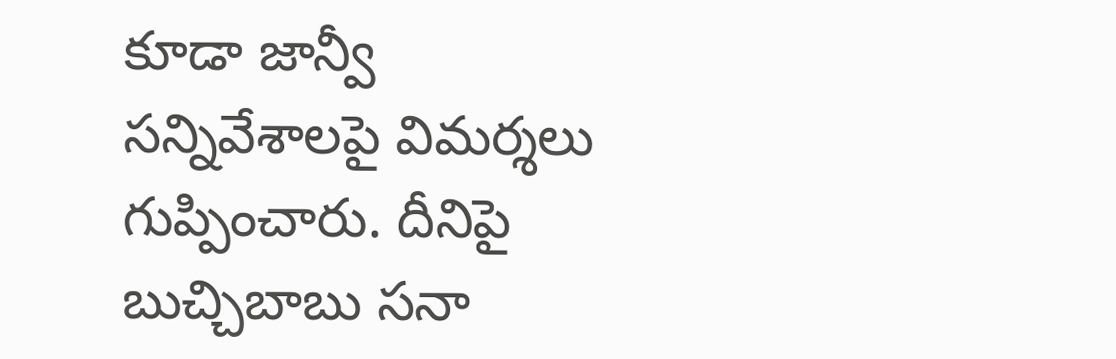కూడా జాన్వీ సన్నివేశాలపై విమర్శలు గుప్పించారు. దీనిపై బుచ్చిబాబు సనా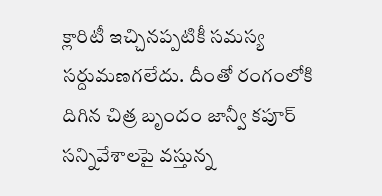క్లారిటీ ఇచ్చినప్పటికీ సమస్య సర్దుమణగలేదు. దీంతో రంగంలోకి దిగిన చిత్ర బృందం జాన్వీ కపూర్ సన్నివేశాలపై వస్తున్న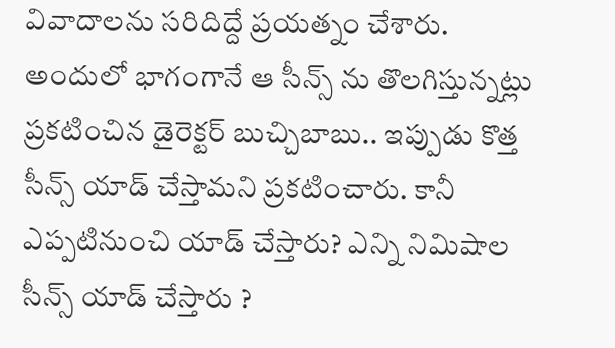వివాదాలను సరిదిద్దే ప్రయత్నం చేశారు. అందులో భాగంగానే ఆ సీన్స్ ను తొలగిస్తున్నట్లు ప్రకటించిన డైరెక్టర్ బుచ్చిబాబు.. ఇప్పుడు కొత్త సీన్స్ యాడ్ చేస్తామని ప్రకటించారు. కానీ ఎప్పటినుంచి యాడ్ చేస్తారు? ఎన్ని నిమిషాల సీన్స్ యాడ్ చేస్తారు ?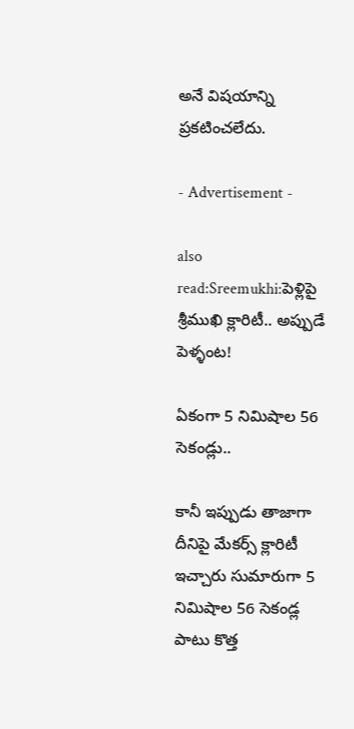అనే విషయాన్ని ప్రకటించలేదు.

- Advertisement -

also read:Sreemukhi:పెళ్లిపై శ్రీముఖి క్లారిటీ.. అప్పుడే పెళ్ళంట!

ఏకంగా 5 నిమిషాల 56 సెకండ్లు..

కానీ ఇప్పుడు తాజాగా దీనిపై మేకర్స్ క్లారిటీ ఇచ్చారు సుమారుగా 5 నిమిషాల 56 సెకండ్ల పాటు కొత్త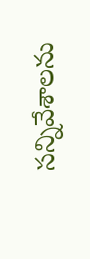సన్నివేశాలను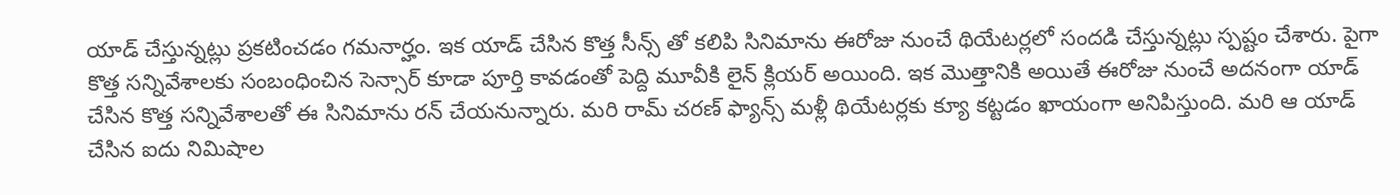యాడ్ చేస్తున్నట్లు ప్రకటించడం గమనార్హం. ఇక యాడ్ చేసిన కొత్త సీన్స్ తో కలిపి సినిమాను ఈరోజు నుంచే థియేటర్లలో సందడి చేస్తున్నట్లు స్పష్టం చేశారు. పైగా కొత్త సన్నివేశాలకు సంబంధించిన సెన్సార్ కూడా పూర్తి కావడంతో పెద్ది మూవీకి లైన్ క్లియర్ అయింది. ఇక మొత్తానికి అయితే ఈరోజు నుంచే అదనంగా యాడ్ చేసిన కొత్త సన్నివేశాలతో ఈ సినిమాను రన్ చేయనున్నారు. మరి రామ్ చరణ్ ఫ్యాన్స్ మళ్లీ థియేటర్లకు క్యూ కట్టడం ఖాయంగా అనిపిస్తుంది. మరి ఆ యాడ్ చేసిన ఐదు నిమిషాల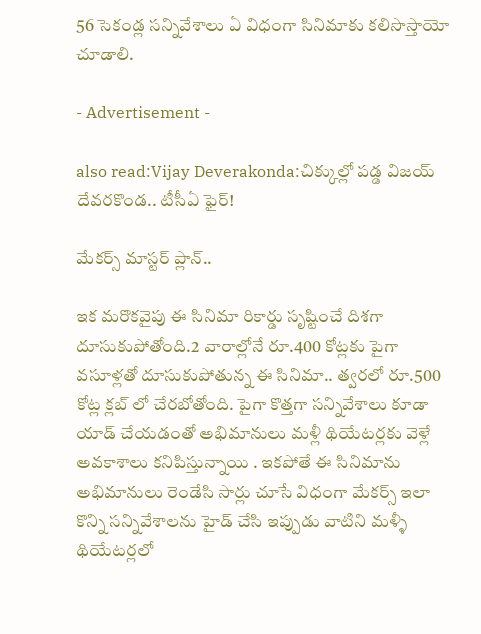56 సెకండ్ల సన్నివేశాలు ఏ విధంగా సినిమాకు కలిసొస్తాయో చూడాలి.

- Advertisement -

also read:Vijay Deverakonda:చిక్కుల్లో పడ్డ విజయ్ దేవరకొండ.. టీసీఏ ఫైర్!

మేకర్స్ మాస్టర్ ప్లాన్..

ఇక మరొకవైపు ఈ సినిమా రికార్డు సృష్టించే దిశగా దూసుకుపోతోంది.2 వారాల్లోనే రూ.400 కోట్లకు పైగా వసూళ్లతో దూసుకుపోతున్న ఈ సినిమా.. త్వరలో రూ.500 కోట్ల క్లబ్ లో చేరబోతోంది. పైగా కొత్తగా సన్నివేశాలు కూడా యాడ్ చేయడంతో అభిమానులు మళ్లీ థియేటర్లకు వెళ్లే అవకాశాలు కనిపిస్తున్నాయి . ఇకపోతే ఈ సినిమాను అభిమానులు రెండేసి సార్లు చూసే విధంగా మేకర్స్ ఇలా కొన్ని సన్నివేశాలను హైడ్ చేసి ఇప్పుడు వాటిని మళ్ళీ థియేటర్లలో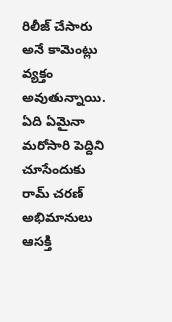రిలీజ్ చేసారు అనే కామెంట్లు వ్యక్తం అవుతున్నాయి. ఏది ఏమైనా మరోసారి పెద్దిని చూసేందుకు రామ్ చరణ్ అభిమానులు ఆసక్తి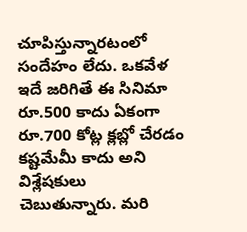చూపిస్తున్నారటంలో సందేహం లేదు. ఒకవేళ ఇదే జరిగితే ఈ సినిమా రూ.500 కాదు ఏకంగా రూ.700 కోట్ల క్లబ్లో చేరడం కష్టమేమీ కాదు అని విశ్లేషకులు చెబుతున్నారు. మరి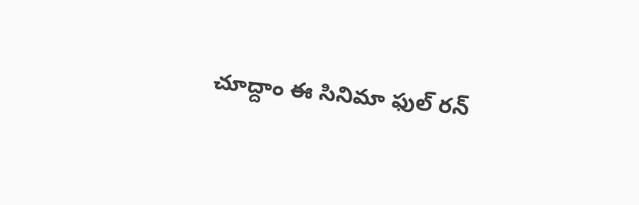చూద్దాం ఈ సినిమా ఫుల్ రన్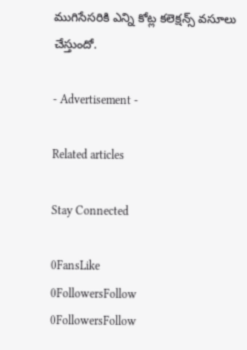ముగిసేసరికి ఎన్ని కోట్ల కలెక్షన్స్ వసూలు చేస్తుందో.

- Advertisement -

Related articles

Stay Connected

0FansLike
0FollowersFollow
0FollowersFollow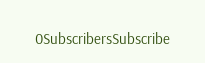0SubscribersSubscribe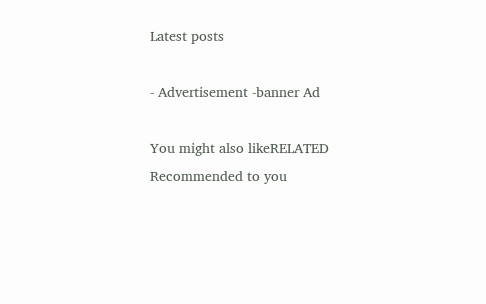Latest posts

- Advertisement -banner Ad

You might also likeRELATED
Recommended to you